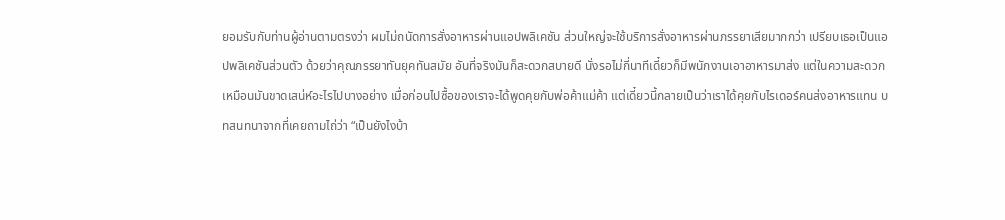ยอมรับกับท่านผู้อ่านตามตรงว่า ผมไม่ถนัดการสั่งอาหารผ่านแอปพลิเคชัน ส่วนใหญ่จะใช้บริการสั่งอาหารผ่านภรรยาเสียมากกว่า เปรียบเธอเป็นแอปพลิเคชันส่วนตัว ด้วยว่าคุณภรรยาทันยุคทันสมัย อันที่จริงมันก็สะดวกสบายดี นั่งรอไม่กี่นาทีเดี๋ยวก็มีพนักงานเอาอาหารมาส่ง แต่ในความสะดวกเหมือนมันขาดเสน่ห์อะไรไปบางอย่าง เมื่อก่อนไปซื้อของเราจะได้พูดคุยกับพ่อค้าแม่ค้า แต่เดี๋ยวนี้กลายเป็นว่าเราได้คุยกับไรเดอร์คนส่งอาหารแทน บทสนทนาจากที่เคยถามไถ่ว่า “เป็นยังไงบ้า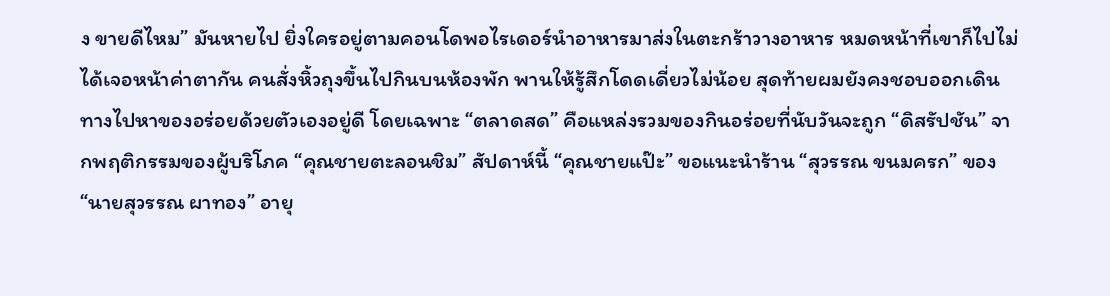ง ขายดีไหม” มันหายไป ยิ่งใครอยู่ตามคอนโดพอไรเดอร์นำอาหารมาส่งในตะกร้าวางอาหาร หมดหน้าที่เขาก็ไปไม่ได้เจอหน้าค่าตากัน คนสั่งหิ้วถุงขึ้นไปกินบนห้องพัก พานให้รู้สึกโดดเดี่ยวไม่น้อย สุดท้ายผมยังคงชอบออกเดินทางไปหาของอร่อยด้วยตัวเองอยู่ดี โดยเฉพาะ “ตลาดสด” คือแหล่งรวมของกินอร่อยที่นับวันจะถูก “ดิสรัปชัน” จากพฤติกรรมของผู้บริโภค “คุณชายตะลอนชิม” สัปดาห์นี้ “คุณชายแป๊ะ” ขอแนะนำร้าน “สุวรรณ ขนมครก” ของ “นายสุวรรณ ผาทอง” อายุ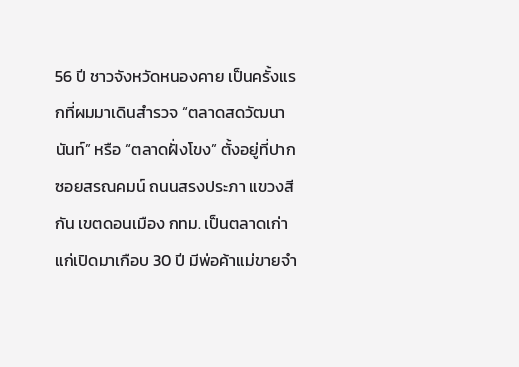56 ปี ชาวจังหวัดหนองคาย เป็นครั้งแรกที่ผมมาเดินสำรวจ “ตลาดสดวัฒนานันท์” หรือ “ตลาดฝั่งโขง” ตั้งอยู่ที่ปากซอยสรณคมน์ ถนนสรงประภา แขวงสีกัน เขตดอนเมือง กทม. เป็นตลาดเก่าแก่เปิดมาเกือบ 30 ปี มีพ่อค้าแม่ขายจำ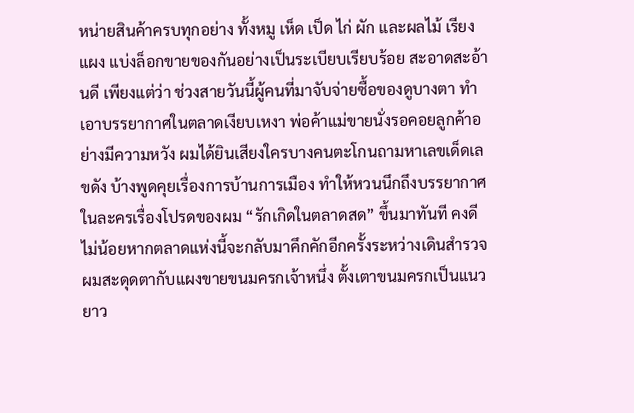หน่ายสินค้าครบทุกอย่าง ทั้งหมู เห็ด เป็ด ไก่ ผัก และผลไม้ เรียงแผง แบ่งล็อกขายของกันอย่างเป็นระเบียบเรียบร้อย สะอาดสะอ้านดี เพียงแต่ว่า ช่วงสายวันนี้ผู้คนที่มาจับจ่ายซื้อของดูบางตา ทำเอาบรรยากาศในตลาดเงียบเหงา พ่อค้าแม่ขายนั่งรอคอยลูกค้าอย่างมีความหวัง ผมได้ยินเสียงใครบางคนตะโกนถามหาเลขเด็ดเลขดัง บ้างพูดคุยเรื่องการบ้านการเมือง ทำให้หวนนึกถึงบรรยากาศในละครเรื่องโปรดของผม “รักเกิดในตลาดสด” ขึ้นมาทันที คงดีไม่น้อยหากตลาดแห่งนี้จะกลับมาคึกคักอีกครั้งระหว่างเดินสำรวจผมสะดุดตากับแผงขายขนมครกเจ้าหนึ่ง ตั้งเตาขนมครกเป็นแนวยาว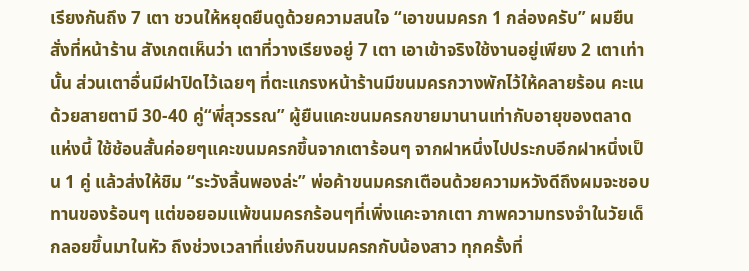เรียงกันถึง 7 เตา ชวนให้หยุดยืนดูด้วยความสนใจ “เอาขนมครก 1 กล่องครับ” ผมยืนสั่งที่หน้าร้าน สังเกตเห็นว่า เตาที่วางเรียงอยู่ 7 เตา เอาเข้าจริงใช้งานอยู่เพียง 2 เตาเท่านั้น ส่วนเตาอื่นมีฝาปิดไว้เฉยๆ ที่ตะแกรงหน้าร้านมีขนมครกวางพักไว้ให้คลายร้อน คะเนด้วยสายตามี 30-40 คู่“พี่สุวรรณ” ผู้ยืนแคะขนมครกขายมานานเท่ากับอายุของตลาดแห่งนี้ ใช้ช้อนสั้นค่อยๆแคะขนมครกขึ้นจากเตาร้อนๆ จากฝาหนึ่งไปประกบอีกฝาหนึ่งเป็น 1 คู่ แล้วส่งให้ชิม “ระวังลิ้นพองล่ะ” พ่อค้าขนมครกเตือนด้วยความหวังดีถึงผมจะชอบทานของร้อนๆ แต่ขอยอมแพ้ขนมครกร้อนๆที่เพิ่งแคะจากเตา ภาพความทรงจำในวัยเด็กลอยขึ้นมาในหัว ถึงช่วงเวลาที่แย่งกินขนมครกกับน้องสาว ทุกครั้งที่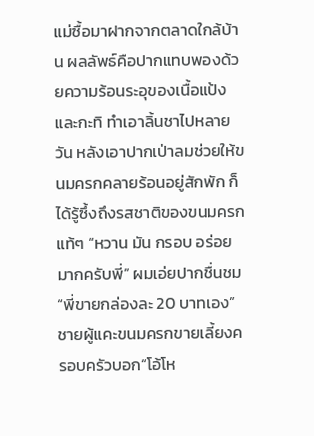แม่ซื้อมาฝากจากตลาดใกล้บ้าน ผลลัพธ์คือปากแทบพองด้วยความร้อนระอุของเนื้อแป้งและกะทิ ทำเอาลิ้นชาไปหลายวัน หลังเอาปากเป่าลมช่วยให้ขนมครกคลายร้อนอยู่สักพัก ก็ได้รู้ซึ้งถึงรสชาติของขนมครกแท้ๆ “หวาน มัน กรอบ อร่อยมากครับพี่” ผมเอ่ยปากชื่นชม“พี่ขายกล่องละ 20 บาทเอง” ชายผู้แคะขนมครกขายเลี้ยงครอบครัวบอก“โอ้โห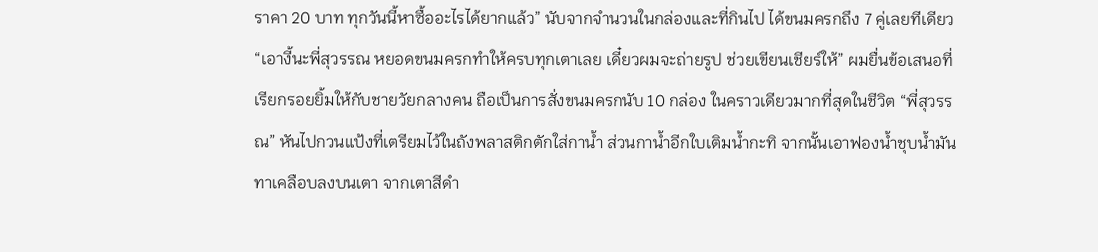ราคา 20 บาท ทุกวันนี้หาซื้ออะไรได้ยากแล้ว” นับจากจำนวนในกล่องและที่กินไป ได้ขนมครกถึง 7 คู่เลยทีเดียว“เอางี้นะพี่สุวรรณ หยอดขนมครกทำให้ครบทุกเตาเลย เดี๋ยวผมจะถ่ายรูป ช่วยเขียนเชียร์ให้” ผมยื่นข้อเสนอที่เรียกรอยยิ้มให้กับชายวัยกลางคน ถือเป็นการสั่งขนมครกนับ 10 กล่อง ในคราวเดียวมากที่สุดในชีวิต “พี่สุวรรณ” หันไปกวนแป้งที่เตรียมไว้ในถังพลาสติกตักใส่กาน้ำ ส่วนกาน้ำอีกใบเติมน้ำกะทิ จากนั้นเอาฟองน้ำชุบน้ำมันทาเคลือบลงบนเตา จากเตาสีดำ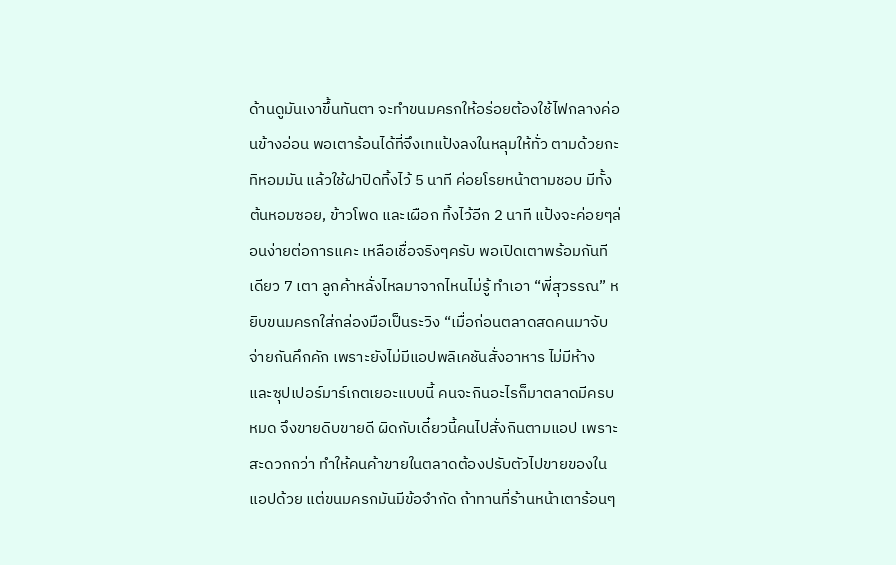ด้านดูมันเงาขึ้นทันตา จะทำขนมครกให้อร่อยต้องใช้ไฟกลางค่อนข้างอ่อน พอเตาร้อนได้ที่จึงเทแป้งลงในหลุมให้ทั่ว ตามด้วยกะทิหอมมัน แล้วใช้ฝาปิดทิ้งไว้ 5 นาที ค่อยโรยหน้าตามชอบ มีทั้งต้นหอมซอย, ข้าวโพด และเผือก ทิ้งไว้อีก 2 นาที แป้งจะค่อยๆล่อนง่ายต่อการแคะ เหลือเชื่อจริงๆครับ พอเปิดเตาพร้อมกันทีเดียว 7 เตา ลูกค้าหลั่งไหลมาจากไหนไม่รู้ ทำเอา “พี่สุวรรณ” หยิบขนมครกใส่กล่องมือเป็นระวิง “เมื่อก่อนตลาดสดคนมาจับจ่ายกันคึกคัก เพราะยังไม่มีแอปพลิเคชันสั่งอาหาร ไม่มีห้าง และซุปเปอร์มาร์เกตเยอะแบบนี้ คนจะกินอะไรก็มาตลาดมีครบหมด จึงขายดิบขายดี ผิดกับเดี๋ยวนี้คนไปสั่งกินตามแอป เพราะสะดวกกว่า ทำให้คนค้าขายในตลาดต้องปรับตัวไปขายของในแอปด้วย แต่ขนมครกมันมีข้อจำกัด ถ้าทานที่ร้านหน้าเตาร้อนๆ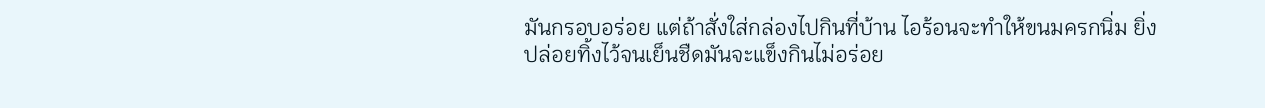มันกรอบอร่อย แต่ถ้าสั่งใส่กล่องไปกินที่บ้าน ไอร้อนจะทำให้ขนมครกนิ่ม ยิ่งปล่อยทิ้งไว้จนเย็นชืดมันจะแข็งกินไม่อร่อย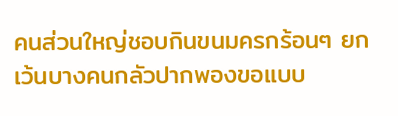คนส่วนใหญ่ชอบกินขนมครกร้อนๆ ยกเว้นบางคนกลัวปากพองขอแบบ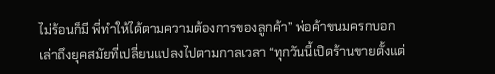ไม่ร้อนก็มี พี่ทำให้ได้ตามความต้องการของลูกค้า” พ่อค้าขนมครกบอกเล่าถึงยุคสมัยที่เปลี่ยนแปลงไปตามกาลเวลา “ทุกวันนี้เปิดร้านขายตั้งแต่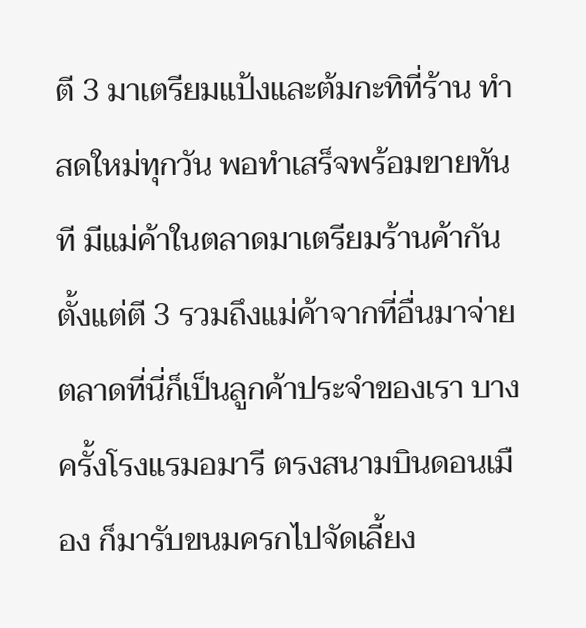ตี 3 มาเตรียมแป้งและต้มกะทิที่ร้าน ทำสดใหม่ทุกวัน พอทำเสร็จพร้อมขายทันที มีแม่ค้าในตลาดมาเตรียมร้านค้ากันตั้งแต่ตี 3 รวมถึงแม่ค้าจากที่อื่นมาจ่ายตลาดที่นี่ก็เป็นลูกค้าประจำของเรา บางครั้งโรงแรมอมารี ตรงสนามบินดอนเมือง ก็มารับขนมครกไปจัดเลี้ยง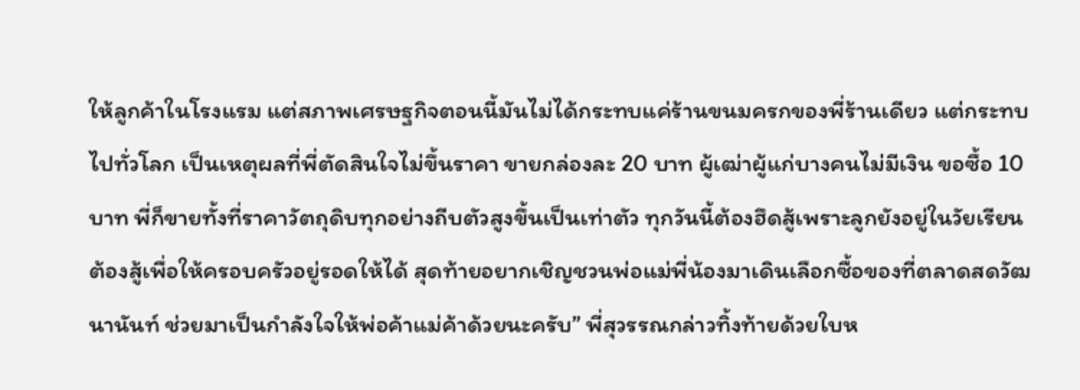ให้ลูกค้าในโรงแรม แต่สภาพเศรษฐกิจตอนนี้มันไม่ได้กระทบแค่ร้านขนมครกของพี่ร้านเดียว แต่กระทบไปทั่วโลก เป็นเหตุผลที่พี่ตัดสินใจไม่ขึ้นราคา ขายกล่องละ 20 บาท ผู้เฒ่าผู้แก่บางคนไม่มีเงิน ขอซื้อ 10 บาท พี่ก็ขายทั้งที่ราคาวัตถุดิบทุกอย่างถีบตัวสูงขึ้นเป็นเท่าตัว ทุกวันนี้ต้องฮึดสู้เพราะลูกยังอยู่ในวัยเรียน ต้องสู้เพื่อให้ครอบครัวอยู่รอดให้ได้ สุดท้ายอยากเชิญชวนพ่อแม่พี่น้องมาเดินเลือกซื้อของที่ตลาดสดวัฒนานันท์ ช่วยมาเป็นกำลังใจให้พ่อค้าแม่ค้าด้วยนะครับ” พี่สุวรรณกล่าวทิ้งท้ายด้วยใบห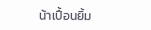น้าเปื้อนยิ้ม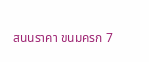สนนราคา ขนมครก 7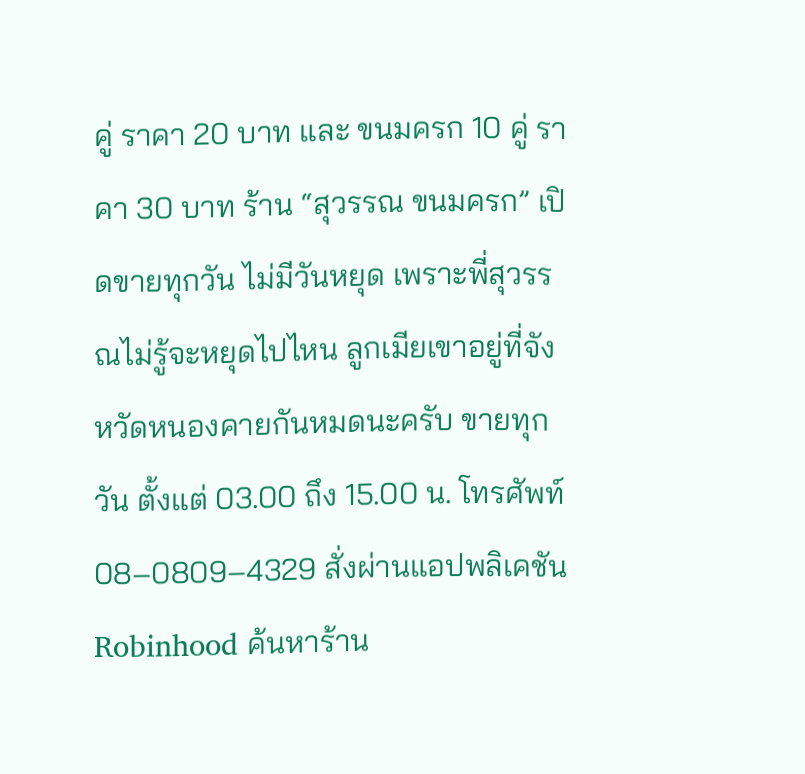คู่ ราคา 20 บาท และ ขนมครก 10 คู่ ราคา 30 บาท ร้าน “สุวรรณ ขนมครก” เปิดขายทุกวัน ไม่มีวันหยุด เพราะพี่สุวรรณไม่รู้จะหยุดไปไหน ลูกเมียเขาอยู่ที่จังหวัดหนองคายกันหมดนะครับ ขายทุกวัน ตั้งแต่ 03.00 ถึง 15.00 น. โทรศัพท์ 08–0809–4329 สั่งผ่านแอปพลิเคชัน Robinhood ค้นหาร้าน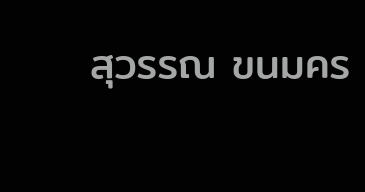สุวรรณ ขนมคร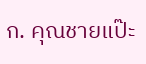ก. คุณชายแป๊ะ